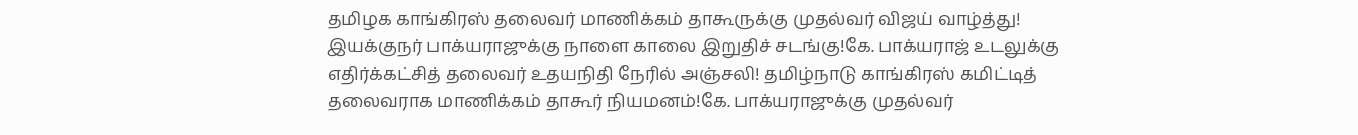தமிழக காங்கிரஸ் தலைவர் மாணிக்கம் தாகூருக்கு முதல்வர் விஜய் வாழ்த்து! இயக்குநர் பாக்யராஜுக்கு நாளை காலை இறுதிச் சடங்கு!கே. பாக்யராஜ் உடலுக்கு எதிர்க்கட்சித் தலைவர் உதயநிதி நேரில் அஞ்சலி! தமிழ்நாடு காங்கிரஸ் கமிட்டித் தலைவராக மாணிக்கம் தாகூர் நியமனம்!கே. பாக்யராஜுக்கு முதல்வர்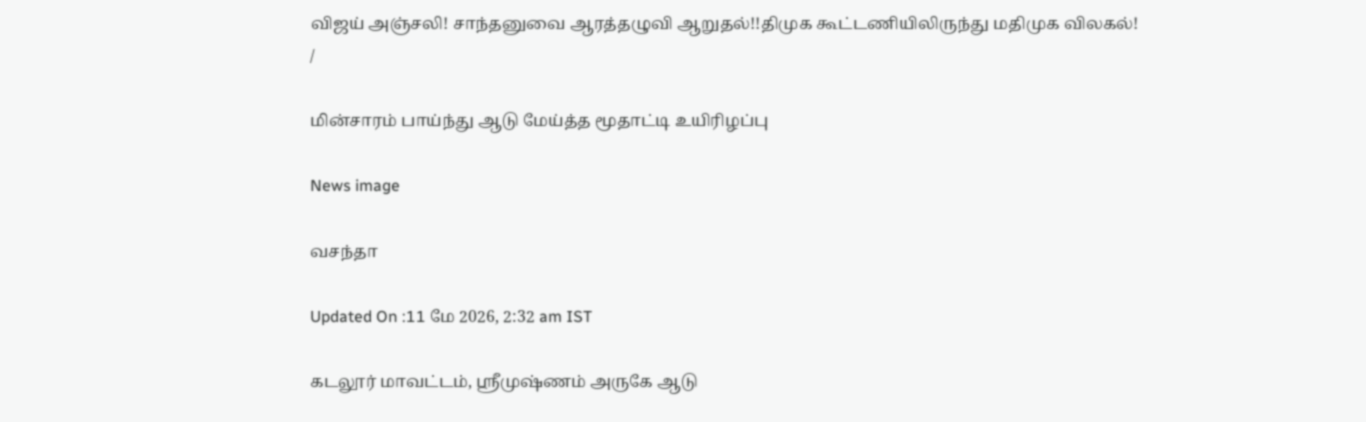விஜய் அஞ்சலி! சாந்தனுவை ஆரத்தழுவி ஆறுதல்!!திமுக கூட்டணியிலிருந்து மதிமுக விலகல்!
/

மின்சாரம் பாய்ந்து ஆடு மேய்த்த மூதாட்டி உயிரிழப்பு

News image

வசந்தா

Updated On :11 மே 2026, 2:32 am IST

கடலூர் மாவட்டம், ஸ்ரீமுஷ்ணம் அருகே ஆடு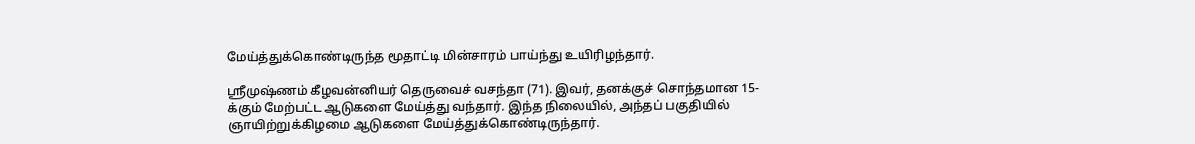மேய்த்துக்கொண்டிருந்த மூதாட்டி மின்சாரம் பாய்ந்து உயிரிழந்தார்.

ஸ்ரீமுஷ்ணம் கீழவன்னியர் தெருவைச் வசந்தா (71). இவர், தனக்குச் சொந்தமான 15-க்கும் மேற்பட்ட ஆடுகளை மேய்த்து வந்தார். இந்த நிலையில், அந்தப் பகுதியில் ஞாயிற்றுக்கிழமை ஆடுகளை மேய்த்துக்கொண்டிருந்தார்.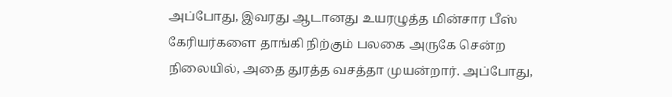அப்போது, இவரது ஆடானது உயரழுத்த மின்சார பீஸ் கேரியர்களை தாங்கி நிற்கும் பலகை அருகே சென்ற நிலையில், அதை துரத்த வசத்தா முயன்றார். அப்போது,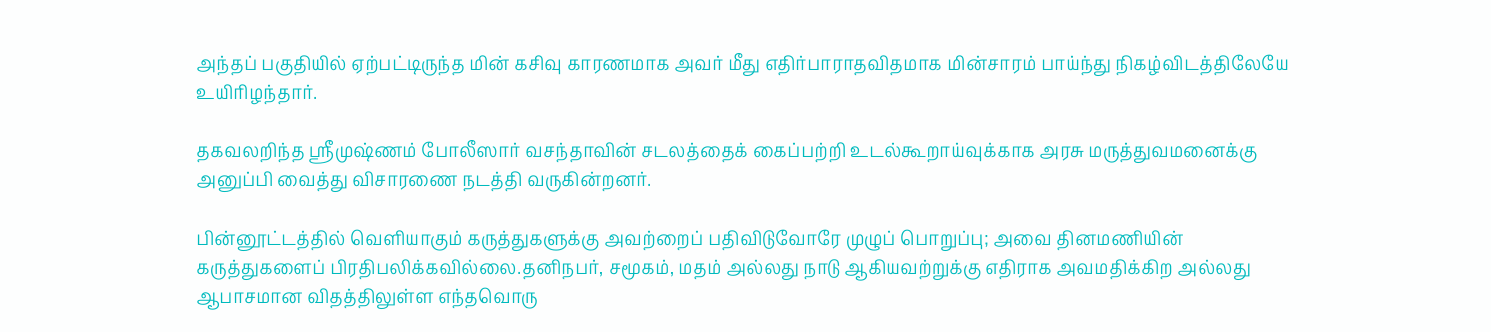அந்தப் பகுதியில் ஏற்பட்டிருந்த மின் கசிவு காரணமாக அவர் மீது எதிர்பாராதவிதமாக மின்சாரம் பாய்ந்து நிகழ்விடத்திலேயே உயிரிழந்தார்.

தகவலறிந்த ஸ்ரீமுஷ்ணம் போலீஸார் வசந்தாவின் சடலத்தைக் கைப்பற்றி உடல்கூறாய்வுக்காக அரசு மருத்துவமனைக்கு அனுப்பி வைத்து விசாரணை நடத்தி வருகின்றனர்.

பின்னூட்டத்தில் வெளியாகும் கருத்துகளுக்கு அவற்றைப் பதிவிடுவோரே முழுப் பொறுப்பு; அவை தினமணியின் கருத்துகளைப் பிரதிபலிக்கவில்லை.தனிநபர், சமூகம், மதம் அல்லது நாடு ஆகியவற்றுக்கு எதிராக அவமதிக்கிற அல்லது ஆபாசமான விதத்திலுள்ள எந்தவொரு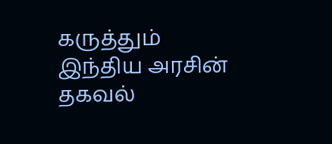கருத்தும் இந்திய அரசின் தகவல்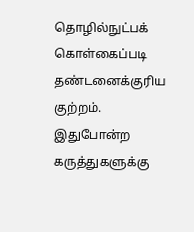தொழில்நுட்பக் கொள்கைப்படி தண்டனைக்குரிய குற்றம். இதுபோன்ற கருத்துகளுக்கு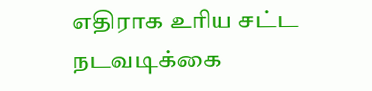எதிராக உரிய சட்ட நடவடிக்கை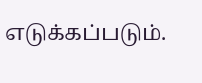எடுக்கப்படும்.